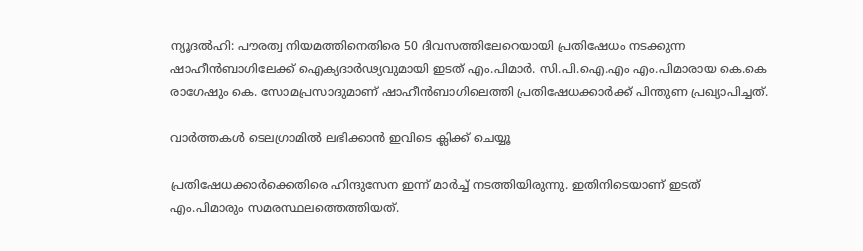ന്യൂദല്‍ഹി: പൗരത്വ നിയമത്തിനെതിരെ 50 ദിവസത്തിലേറെയായി പ്രതിഷേധം നടക്കുന്ന ഷാഹീന്‍ബാഗിലേക്ക് ഐക്യദാര്‍ഢ്യവുമായി ഇടത് എം.പിമാര്‍. സി.പി.ഐ.എം എം.പിമാരായ കെ.കെ രാഗേഷും കെ. സോമപ്രസാദുമാണ് ഷാഹീന്‍ബാഗിലെത്തി പ്രതിഷേധക്കാര്‍ക്ക് പിന്തുണ പ്രഖ്യാപിച്ചത്.

വാര്‍ത്തകള്‍ ടെലഗ്രാമില്‍ ലഭിക്കാന്‍ ഇവിടെ ക്ലിക്ക് ചെയ്യൂ

പ്രതിഷേധക്കാര്‍ക്കെതിരെ ഹിന്ദുസേന ഇന്ന് മാര്‍ച്ച് നടത്തിയിരുന്നു. ഇതിനിടെയാണ് ഇടത് എം.പിമാരും സമരസ്ഥലത്തെത്തിയത്.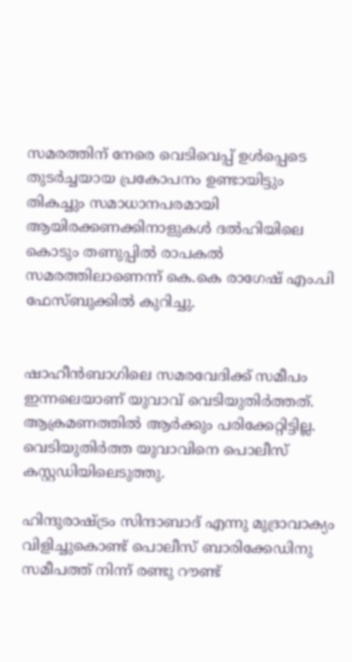സമരത്തിന് നേരെ വെടിവെപ്പ് ഉള്‍പ്പെടെ തുടര്‍ച്ചയായ പ്രകോപനം ഉണ്ടായിട്ടും തികച്ചും സമാധാനപരമായി ആയിരക്കണക്കിനാളുകള്‍ ദല്‍ഹിയിലെ കൊടും തണുപ്പില്‍ രാപകല്‍ സമരത്തിലാണെന്ന് കെ.കെ രാഗേഷ് എം.പി ഫേസ്ബുക്കില്‍ കുറിച്ചു.


ഷാഹീന്‍ബാഗിലെ സമരവേദിക്ക് സമീപം ഇന്നലെയാണ് യുവാവ് വെടിയുതിര്‍ത്തത്. ആക്രമണത്തില്‍ ആര്‍ക്കും പരിക്കേറ്റിട്ടില്ല. വെടിയുതിര്‍ത്ത യുവാവിനെ പൊലീസ് കസ്റ്റഡിയിലെടുത്തു.

ഹിന്ദുരാഷ്ട്രം സിന്ദാബാദ് എന്നു മുദ്രാവാക്യം വിളിച്ചുകൊണ്ട് പൊലീസ് ബാരിക്കേഡിനു സമീപത്ത് നിന്ന് രണ്ടു റൗണ്ട്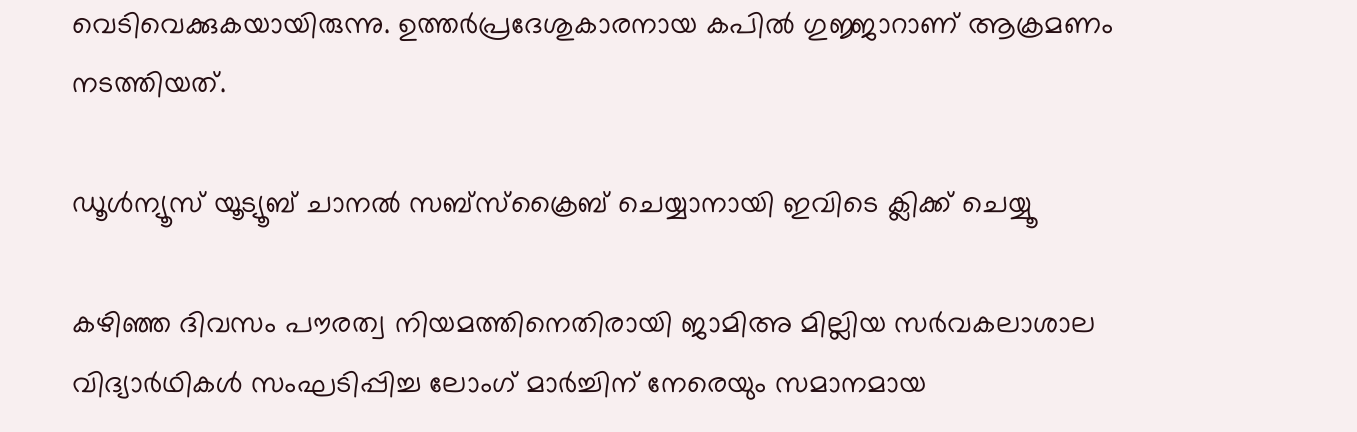വെടിവെക്കുകയായിരുന്നു. ഉത്തര്‍പ്രദേശുകാരനായ കപില്‍ ഗുജ്ജാറാണ് ആക്രമണം നടത്തിയത്.

ഡൂൾന്യൂസ് യൂട്യൂബ് ചാനൽ സബ്സ്ക്രൈബ് ചെയ്യാനായി ഇവിടെ ക്ലിക്ക് ചെയ്യൂ

കഴിഞ്ഞ ദിവസം പൗരത്വ നിയമത്തിനെതിരായി ജാമിഅ മില്ലിയ സര്‍വകലാശാല വിദ്യാര്‍ഥികള്‍ സംഘടിപ്പിച്ച ലോംഗ് മാര്‍ച്ചിന് നേരെയും സമാനമായ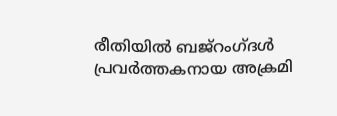രീതിയില്‍ ബജ്റംഗ്ദള്‍ പ്രവര്‍ത്തകനായ അക്രമി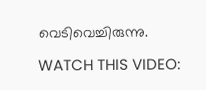വെടിവെച്ചിരുന്നു.

WATCH THIS VIDEO: